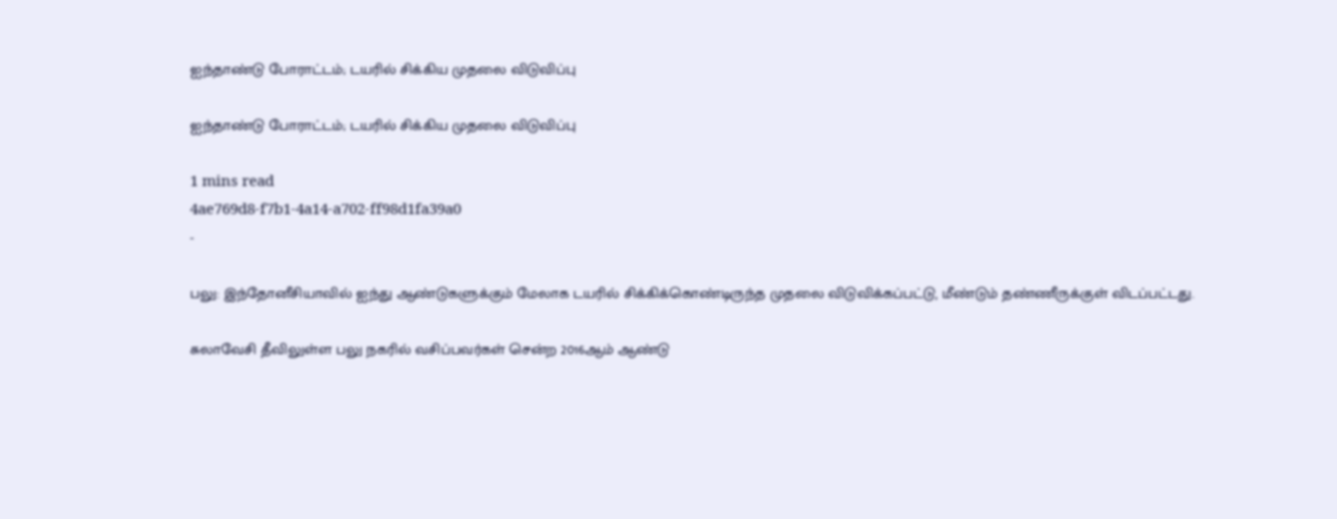ஐந்தாண்டு போராட்டம்; டயரில் சிக்கிய முதலை விடுவிப்பு

ஐந்தாண்டு போராட்டம்; டயரில் சிக்கிய முதலை விடுவிப்பு

1 mins read
4ae769d8-f7b1-4a14-a702-ff98d1fa39a0
-

பலு: இந்தோனீசியாவில் ஐந்து ஆண்டுகளுக்கும் மேலாக டயரில் சிக்கிக்கொண்டிருந்த முதலை விடுவிக்கப்பட்டு, மீண்டும் தண்ணீருக்குள் விடப்பட்டது.

சுலாவேசி தீவிலுள்ள பலு நகரில் வசிப்பவர்கள் சென்ற 2016ஆம் ஆண்டு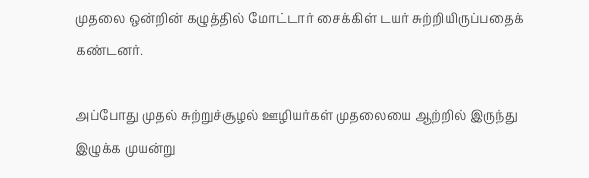முதலை ஒன்றின் கழுத்தில் மோட்டார் சைக்கிள் டயர் சுற்றியிருப்பதைக் கண்டனர்.

அப்போது முதல் சுற்றுச்சூழல் ஊழியர்கள் முதலையை ஆற்றில் இருந்து இழுக்க முயன்று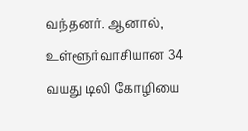வந்தனர். ஆனால், உள்ளூர்வாசியான 34 வயது டிலி கோழியை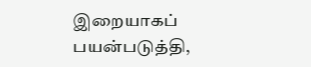இறையாகப் பயன்படுத்தி,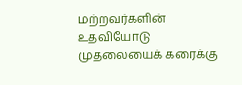மற்றவர்களின் உதவியோடு முதலையைக் கரைக்கு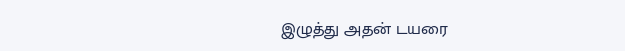இழுத்து அதன் டயரை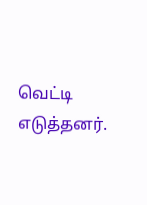வெட்டி எடுத்தனர்.